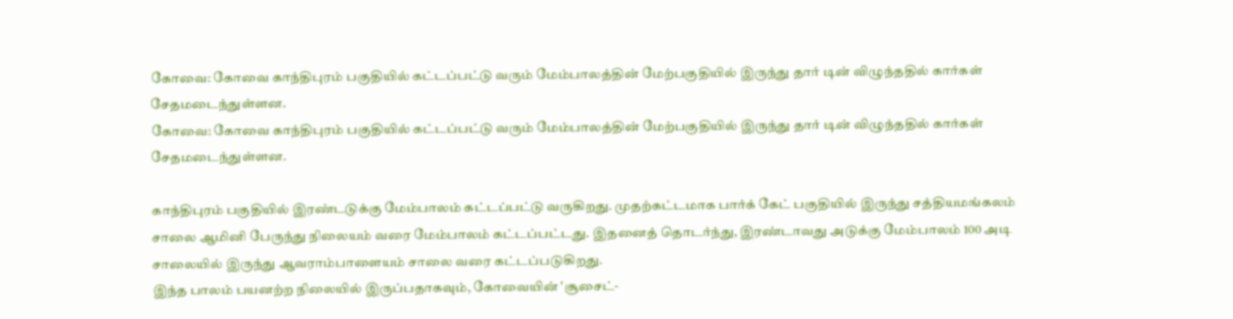கோவை: கோவை காந்திபுரம் பகுதியில் கட்டப்பட்டு வரும் மேம்பாலத்தின் மேற்பகுதியில் இருந்து தார் டின் விழுந்ததில் கார்கள் சேதமடைந்துள்ளன.
கோவை: கோவை காந்திபுரம் பகுதியில் கட்டப்பட்டு வரும் மேம்பாலத்தின் மேற்பகுதியில் இருந்து தார் டின் விழுந்ததில் கார்கள் சேதமடைந்துள்ளன.

காந்திபுரம் பகுதியில் இரண்டடுக்கு மேம்பாலம் கட்டப்பட்டு வருகிறது. முதற்கட்டமாக பார்க் கேட் பகுதியில் இருந்து சத்தியமங்கலம் சாலை ஆமினி பேருந்து நிலையம் வரை மேம்பாலம் கட்டப்பட்டது. இதனைத் தொடர்ந்து, இரண்டாவது அடுக்கு மேம்பாலம் 100 அடி சாலையில் இருந்து ஆவராம்பாளையம் சாலை வரை கட்டப்படுகிறது.
இந்த பாலம் பயனற்ற நிலையில் இருப்பதாகவும், கோவையின் 'சூசைட்-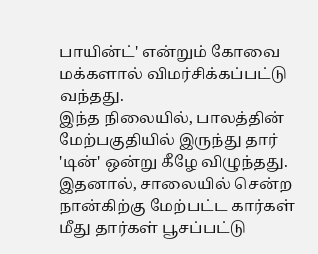பாயின்ட்' என்றும் கோவை மக்களால் விமர்சிக்கப்பட்டு வந்தது.
இந்த நிலையில், பாலத்தின் மேற்பகுதியில் இருந்து தார் 'டின்' ஒன்று கீழே விழுந்தது. இதனால், சாலையில் சென்ற நான்கிற்கு மேற்பட்ட கார்கள் மீது தார்கள் பூசப்பட்டு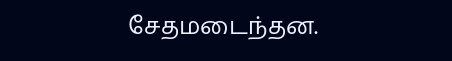சேதமடைந்தன.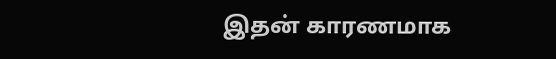இதன் காரணமாக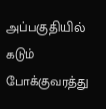அப்பகுதியில் கடும் போக்குவரத்து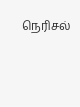நெரிசல்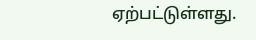ஏற்பட்டுள்ளது.